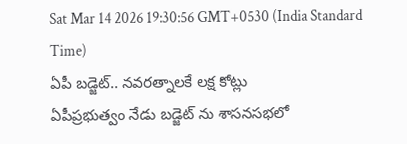Sat Mar 14 2026 19:30:56 GMT+0530 (India Standard Time)
ఏపీ బడ్జెట్.. నవరత్నాలకే లక్ష కోట్లు
ఏపీప్రభుత్వం నేడు బడ్జెట్ ను శాసనసభలో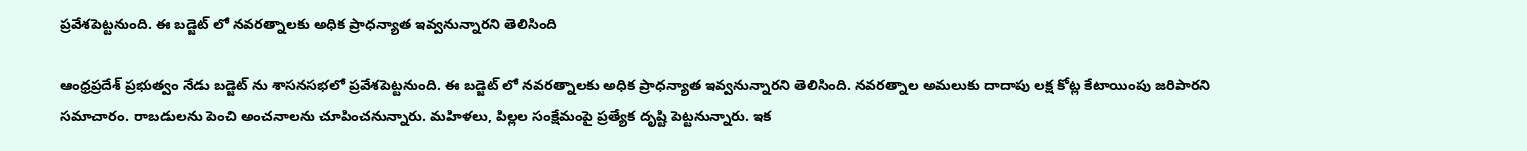ప్రవేశపెట్టనుంది. ఈ బడ్జెట్ లో నవరత్నాలకు అధిక ప్రాధన్యాత ఇవ్వనున్నారని తెలిసింది

ఆంధ్రప్రదేశ్ ప్రభుత్వం నేడు బడ్జెట్ ను శాసనసభలో ప్రవేశపెట్టనుంది. ఈ బడ్జెట్ లో నవరత్నాలకు అధిక ప్రాధన్యాత ఇవ్వనున్నారని తెలిసింది. నవరత్నాల అమలుకు దాదాపు లక్ష కోట్ల కేటాయింపు జరిపారని సమాచారం. రాబడులను పెంచి అంచనాలను చూపించనున్నారు. మహిళలు, పిల్లల సంక్షేమంపై ప్రత్యేక దృష్టి పెట్టనున్నారు. ఇక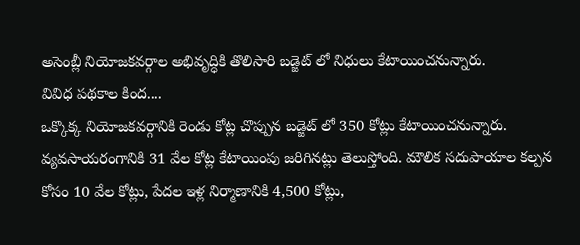అసెంబ్లీ నియోజకవర్గాల అభివృద్ధికి తొలిసారి బడ్జెట్ లో నిధులు కేటాయించనున్నారు.
వివిధ పథకాల కింద....
ఒక్కొక్క నియోజకవర్గానికి రెండు కోట్ల చొప్పున బడ్జెట్ లో 350 కోట్లు కేటాయించనున్నారు. వ్యవసాయరంగానికి 31 వేల కోట్ల కేటాయింపు జరిగినట్లు తెలుస్తోంది. మౌలిక సదుపాయాల కల్పన కోసం 10 వేల కోట్లు, పేదల ఇళ్ల నిర్మాణానికి 4,500 కోట్లు,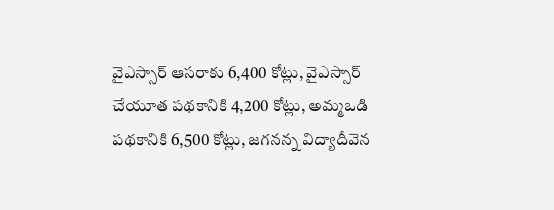వైఎస్సార్ ఆసరాకు 6,400 కోట్లు, వైఎస్సార్ చేయూత పథకానికి 4,200 కోట్లు, అమ్మఒడి పథకానికి 6,500 కోట్లు, జగనన్న విద్యాదీవెన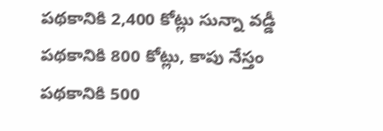పథకానికి 2,400 కోట్లు సున్నా వడ్డీ పథకానికి 800 కోట్లు, కాపు నేస్తం పథకానికి 500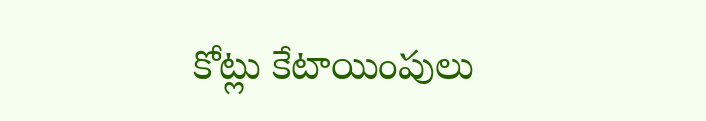కోట్లు కేటాయింపులు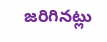జరిగినట్లు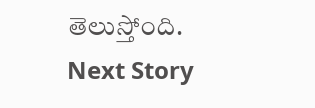తెలుస్తోంది.
Next Story